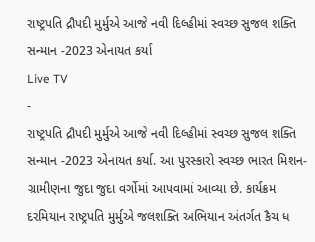રાષ્ટ્રપતિ દ્રૌપદી મુર્મુએ આજે નવી દિલ્હીમાં સ્વચ્છ સુજલ શક્તિ સન્માન -2023 એનાયત કર્યા
Live TV
-
રાષ્ટ્રપતિ દ્રૌપદી મુર્મુએ આજે નવી દિલ્હીમાં સ્વચ્છ સુજલ શક્તિ સન્માન -2023 એનાયત કર્યા. આ પુરસ્કારો સ્વચ્છ ભારત મિશન-ગ્રામીણના જુદા જુદા વર્ગોમાં આપવામાં આવ્યા છે. કાર્યક્રમ દરમિયાન રાષ્ટ્રપતિ મુર્મુએ જલશક્તિ અભિયાન અંતર્ગત કૈચ ધ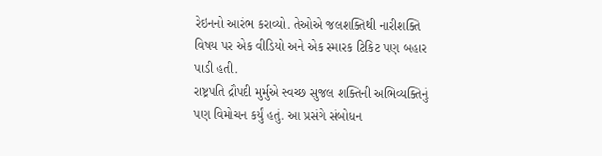રેઇનનો આરંભ કરાવ્યો. તેઓએ જલશક્તિથી નારીશક્તિ વિષય પર એક વીડિયો અને એક સ્મારક ટિકિટ પણ બહાર પાડી હતી.
રાષ્ટ્રપતિ દ્રૌપદી મુર્મુએ સ્વચ્છ સુજલ શક્તિની અભિવ્યક્તિનું પણ વિમોચન કર્યું હતું. આ પ્રસંગે સંબોધન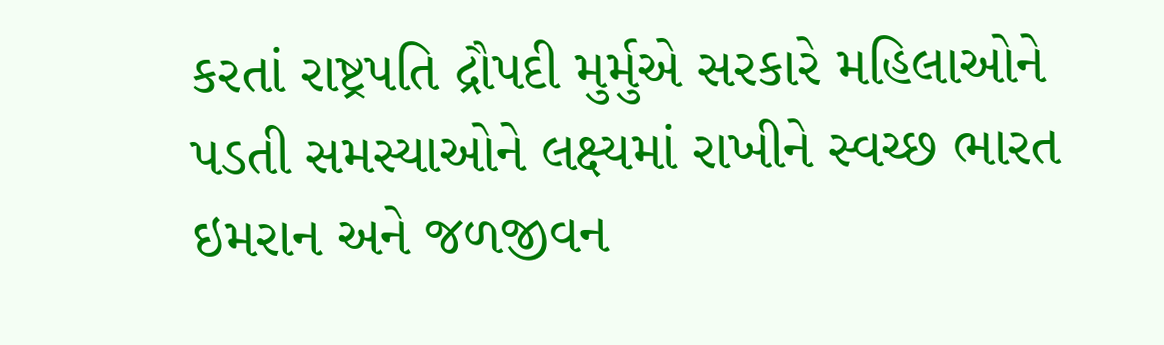કરતાં રાષ્ટ્રપતિ દ્રૌપદી મુર્મુએ સરકારે મહિલાઓને પડતી સમસ્યાઓને લક્ષ્યમાં રાખીને સ્વચ્છ ભારત ઇમરાન અને જળજીવન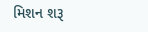મિશન શરૂ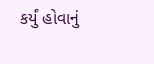કર્યું હોવાનું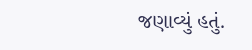જણાવ્યું હતું.